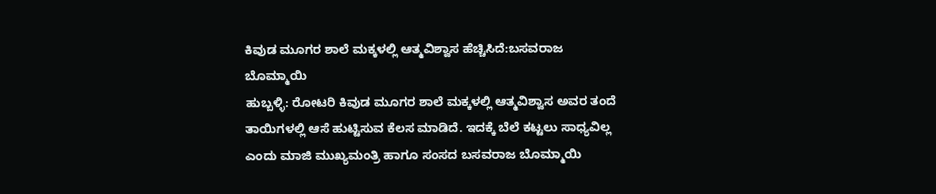ಕಿವುಡ ಮೂಗರ ಶಾಲೆ ಮಕ್ಕಳಲ್ಲಿ ಆತ್ಮವಿಶ್ವಾಸ ಹೆಚ್ಚಿಸಿದೆ:ಬಸವರಾಜ ಬೊಮ್ಮಾಯಿ
ಹುಬ್ಬಳ್ಳಿ: ರೋಟರಿ ಕಿವುಡ ಮೂಗರ ಶಾಲೆ ಮಕ್ಕಳಲ್ಲಿ ಆತ್ಮವಿಶ್ವಾಸ ಅವರ ತಂದೆ ತಾಯಿಗಳಲ್ಲಿ ಆಸೆ ಹುಟ್ಟಿಸುವ ಕೆಲಸ ಮಾಡಿದೆ. ಇದಕ್ಕೆ ಬೆಲೆ ಕಟ್ಟಲು ಸಾಧ್ಯವಿಲ್ಲ ಎಂದು ಮಾಜಿ ಮುಖ್ಯಮಂತ್ರಿ ಹಾಗೂ ಸಂಸದ ಬಸವರಾಜ ಬೊಮ್ಮಾಯಿ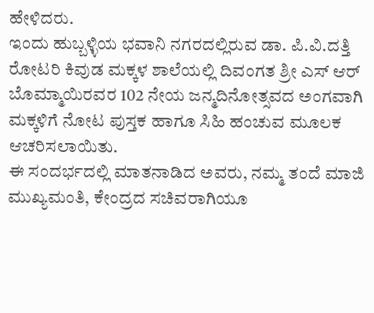ಹೇಳಿದರು.
ಇಂದು ಹುಬ್ಬಳ್ಳಿಯ ಭವಾನಿ ನಗರದಲ್ಲಿರುವ ಡಾ. ಪಿ.ವಿ.ದತ್ತಿ ರೋಟರಿ ಕಿವುಡ ಮಕ್ಕಳ ಶಾಲೆಯಲ್ಲಿ ದಿವಂಗತ ಶ್ರೀ ಎಸ್ ಆರ್ ಬೊಮ್ಮಾಯಿರವರ 102 ನೇಯ ಜನ್ಮದಿನೋತ್ಸವದ ಅಂಗವಾಗಿ ಮಕ್ಕಳಿಗೆ ನೋಟ ಪುಸ್ತಕ ಹಾಗೂ ಸಿಹಿ ಹಂಚುವ ಮೂಲಕ ಆಚರಿಸಲಾಯಿತು.
ಈ ಸಂದರ್ಭದಲ್ಲಿ ಮಾತನಾಡಿದ ಅವರು, ನಮ್ಮ ತಂದೆ ಮಾಜಿ ಮುಖ್ಯಮಂತಿ, ಕೇಂದ್ರದ ಸಚಿವರಾಗಿಯೂ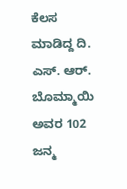ಕೆಲಸ ಮಾಡಿದ್ದ ದಿ. ಎಸ್. ಆರ್. ಬೊಮ್ಮಾಯಿ ಅವರ 102 ಜನ್ಮ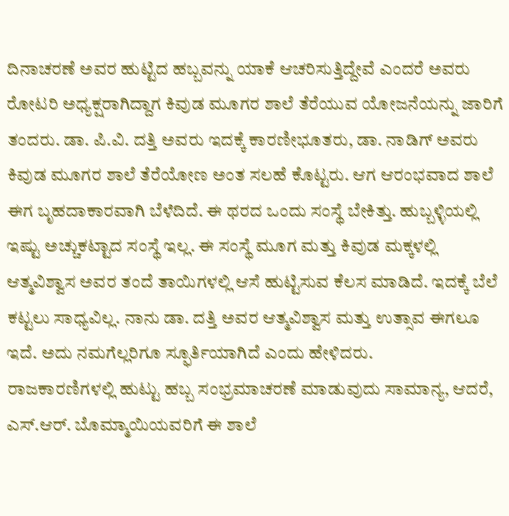ದಿನಾಚರಣೆ ಅವರ ಹುಟ್ಟಿದ ಹಬ್ಬವನ್ನು ಯಾಕೆ ಆಚರಿಸುತ್ತಿದ್ದೇವೆ ಎಂದರೆ ಅವರು ರೋಟರಿ ಅಧ್ಯಕ್ಷರಾಗಿದ್ದಾಗ ಕಿವುಡ ಮೂಗರ ಶಾಲೆ ತೆರೆಯುವ ಯೋಜನೆಯನ್ನು ಜಾರಿಗೆ ತಂದರು. ಡಾ. ಪಿ.ವಿ. ದತ್ತಿ ಅವರು ಇದಕ್ಕೆ ಕಾರಣೀಭೂತರು, ಡಾ. ನಾಡಿಗ್ ಅವರು ಕಿವುಡ ಮೂಗರ ಶಾಲೆ ತೆರೆಯೋಣ ಅಂತ ಸಲಹೆ ಕೊಟ್ಟರು. ಆಗ ಆರಂಭವಾದ ಶಾಲೆ ಈಗ ಬೃಹದಾಕಾರವಾಗಿ ಬೆಳೆದಿದೆ. ಈ ಥರದ ಒಂದು ಸಂಸ್ಥೆ ಬೇಕಿತ್ತು. ಹುಬ್ಬಳ್ಳಿಯಲ್ಲಿ ಇಷ್ಟು ಅಚ್ಚುಕಟ್ಟಾದ ಸಂಸ್ಥೆ ಇಲ್ಲ. ಈ ಸಂಸ್ಥೆ ಮೂಗ ಮತ್ತು ಕಿವುಡ ಮಕ್ಕಳಲ್ಲಿ ಆತ್ಮವಿಶ್ವಾಸ ಅವರ ತಂದೆ ತಾಯಿಗಳಲ್ಲಿ ಆಸೆ ಹುಟ್ಟಿಸುವ ಕೆಲಸ ಮಾಡಿದೆ. ಇದಕ್ಕೆ ಬೆಲೆ ಕಟ್ಟಲು ಸಾಧ್ಯವಿಲ್ಲ. ನಾನು ಡಾ. ದತ್ತಿ ಅವರ ಆತ್ಮವಿಶ್ವಾಸ ಮತ್ತು ಉತ್ಸಾವ ಈಗಲೂ ಇದೆ. ಅದು ನಮಗೆಲ್ಲರಿಗೂ ಸ್ಫೂರ್ತಿಯಾಗಿದೆ ಎಂದು ಹೇಳಿದರು.
ರಾಜಕಾರಣಿಗಳಲ್ಲಿ ಹುಟ್ಟು ಹಬ್ಬ ಸಂಭ್ರಮಾಚರಣೆ ಮಾಡುವುದು ಸಾಮಾನ್ಯ, ಆದರೆ, ಎಸ್.ಆರ್. ಬೊಮ್ಮಾಯಿಯವರಿಗೆ ಈ ಶಾಲೆ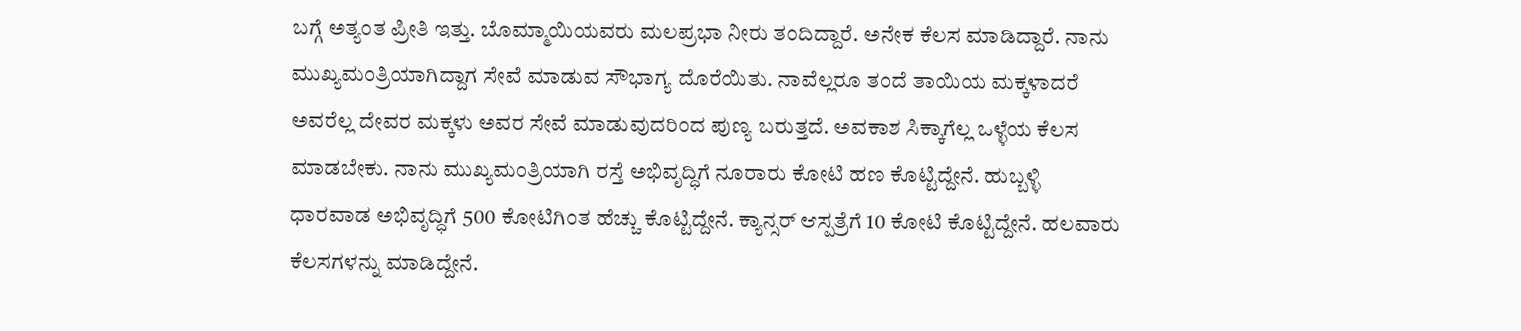ಬಗ್ಗೆ ಅತ್ಯಂತ ಪ್ರೀತಿ ಇತ್ತು. ಬೊಮ್ಮಾಯಿಯವರು ಮಲಪ್ರಭಾ ನೀರು ತಂದಿದ್ದಾರೆ. ಅನೇಕ ಕೆಲಸ ಮಾಡಿದ್ದಾರೆ. ನಾನು ಮುಖ್ಯಮಂತ್ರಿಯಾಗಿದ್ದಾಗ ಸೇವೆ ಮಾಡುವ ಸೌಭಾಗ್ಯ ದೊರೆಯಿತು. ನಾವೆಲ್ಲರೂ ತಂದೆ ತಾಯಿಯ ಮಕ್ಕಳಾದರೆ ಅವರೆಲ್ಲ ದೇವರ ಮಕ್ಕಳು ಅವರ ಸೇವೆ ಮಾಡುವುದರಿಂದ ಪುಣ್ಯ ಬರುತ್ತದೆ. ಅವಕಾಶ ಸಿಕ್ಕಾಗೆಲ್ಲ ಒಳ್ಳೆಯ ಕೆಲಸ ಮಾಡಬೇಕು. ನಾನು ಮುಖ್ಯಮಂತ್ರಿಯಾಗಿ ರಸ್ತೆ ಅಭಿವೃದ್ಧಿಗೆ ನೂರಾರು ಕೋಟಿ ಹಣ ಕೊಟ್ಟಿದ್ದೇನೆ. ಹುಬ್ಬಳ್ಳಿ ಧಾರವಾಡ ಅಭಿವೃದ್ಧಿಗೆ 500 ಕೋಟಿಗಿಂತ ಹೆಚ್ಚು ಕೊಟ್ಟಿದ್ದೇನೆ. ಕ್ಯಾನ್ಸರ್ ಆಸ್ಪತ್ರೆಗೆ 10 ಕೋಟಿ ಕೊಟ್ಟಿದ್ದೇನೆ. ಹಲವಾರು ಕೆಲಸಗಳನ್ನು ಮಾಡಿದ್ದೇನೆ.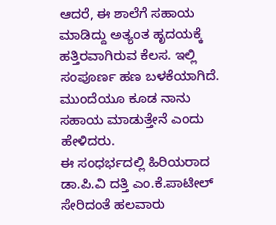ಆದರೆ, ಈ ಶಾಲೆಗೆ ಸಹಾಯ ಮಾಡಿದ್ದು ಅತ್ಯಂತ ಹೃದಯಕ್ಕೆ ಹತ್ತಿರವಾಗಿರುವ ಕೆಲಸ. ಇಲ್ಲಿ ಸಂಪೂರ್ಣ ಹಣ ಬಳಕೆಯಾಗಿದೆ. ಮುಂದೆಯೂ ಕೂಡ ನಾನು ಸಹಾಯ ಮಾಡುತ್ತೇನೆ ಎಂದು ಹೇಳಿದರು.
ಈ ಸಂಧರ್ಭದಲ್ಲಿ ಹಿರಿಯರಾದ ಡಾ.ಪಿ.ವಿ ದತ್ತಿ ಎಂ.ಕೆ.ಪಾಟೀಲ್ ಸೇರಿದಂತೆ ಹಲವಾರು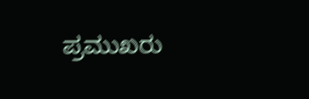ಪ್ರಮುಖರು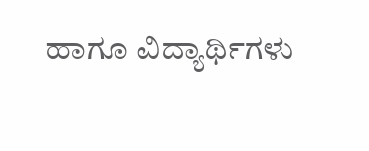ಹಾಗೂ ವಿದ್ಯಾರ್ಥಿಗಳು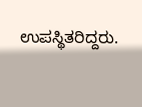ಉಪಸ್ಥಿತರಿದ್ದರು.